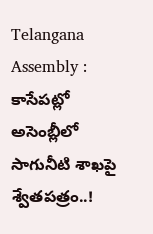Telangana Assembly : కాసేపట్లో అసెంబ్లీలో సాగునీటి శాఖపై శ్వేతపత్రం..!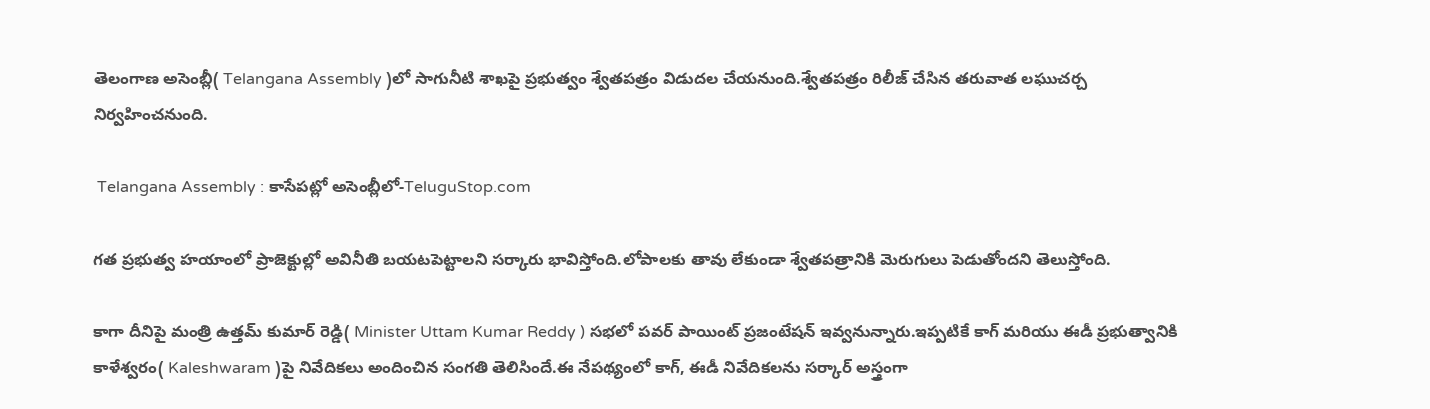తెలంగాణ అసెంబ్లీ( Telangana Assembly )లో సాగునీటి శాఖపై ప్రభుత్వం శ్వేతపత్రం విడుదల చేయనుంది.శ్వేతపత్రం రిలీజ్ చేసిన తరువాత లఘుచర్చ నిర్వహించనుంది.

 Telangana Assembly : కాసేపట్లో అసెంబ్లీలో-TeluguStop.com

గత ప్రభుత్వ హయాంలో ప్రాజెక్టుల్లో అవినీతి బయటపెట్టాలని సర్కారు భావిస్తోంది.లోపాలకు తావు లేకుండా శ్వేతపత్రానికి మెరుగులు పెడుతోందని తెలుస్తోంది.

కాగా దీనిపై మంత్రి ఉత్తమ్ కుమార్ రెడ్డి( Minister Uttam Kumar Reddy ) సభలో పవర్ పాయింట్ ప్రజంటేషన్ ఇవ్వనున్నారు.ఇప్పటికే కాగ్ మరియు ఈడీ ప్రభుత్వానికి కాళేశ్వరం( Kaleshwaram )పై నివేదికలు అందించిన సంగతి తెలిసిందే.ఈ నేపథ్యంలో కాగ్, ఈడీ నివేదికలను సర్కార్ అస్త్రంగా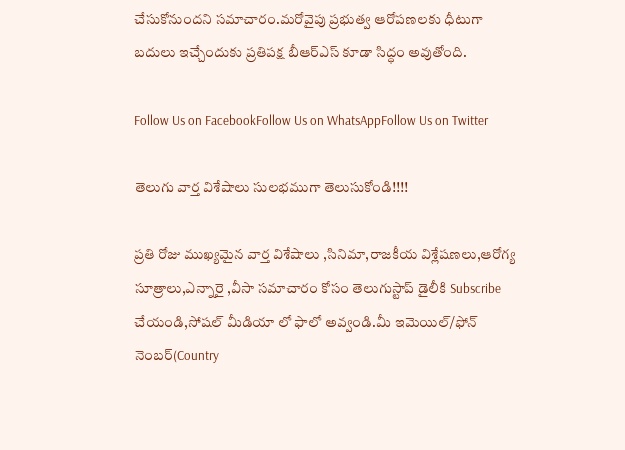చేసుకోనుందని సమాచారం.మరోవైపు ప్రభుత్వ ఆరోపణలకు ధీటుగా బదులు ఇచ్చేందుకు ప్రతిపక్ష బీఆర్ఎస్ కూడా సిద్ధం అవుతోంది.

Follow Us on FacebookFollow Us on WhatsAppFollow Us on Twitter

తెలుగు వార్త విశేషాలు సులభముగా తెలుసుకోండి!!!!

ప్రతి రోజు ముఖ్యమైన వార్త విశేషాలు ,సినిమా,రాజకీయ విశ్లేషణలు,ఆరోగ్య సూత్రాలు,ఎన్నారై ,వీసా సమాచారం కోసం తెలుగుస్టాప్ డైలీకి Subscribe చేయండి,సోషల్ మీడియా లో ఫాలో అవ్వండి.మీ ఇమెయిల్/ఫోన్ నెంబర్(Country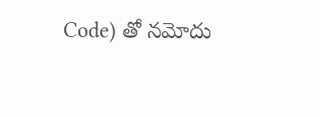Code) తో నమోదు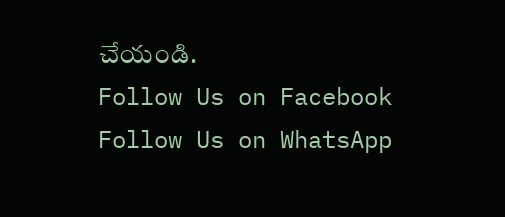చేయండి.
Follow Us on Facebook Follow Us on WhatsApp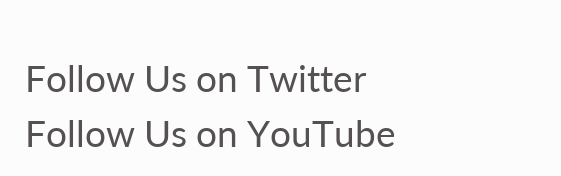Follow Us on Twitter Follow Us on YouTube